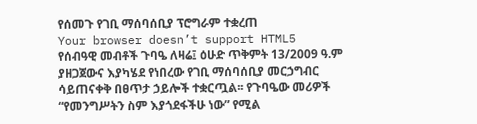የሰመጉ የገቢ ማሰባሰቢያ ፕሮግራም ተቋረጠ
Your browser doesn’t support HTML5
የሰብዓዊ መብቶች ጉባዔ ለዛሬ፤ ዕሁድ ጥቅምት 13/2009 ዓ.ም ያዘጋጀውና እያካሄደ የነበረው የገቢ ማሰባሰቢያ መርኃግብር ሳይጠናቀቅ በፀጥታ ኃይሎች ተቋርጧል፡፡ የጉባዔው መሪዎች “የመንግሥትን ስም እያጎደፋችሁ ነው” የሚል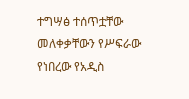ተግሣፅ ተሰጥቷቸው መለቀቃቸውን የሥፍራው የነበረው የአዲስ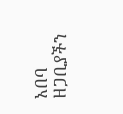አበባ ዘጋቢያችን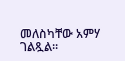መለስካቸው አምሃ ገልጿል፡፡